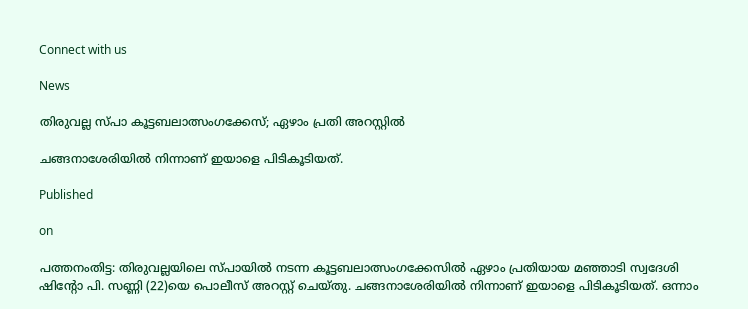Connect with us

News

തിരുവല്ല സ്പാ കൂട്ടബലാത്സംഗക്കേസ്; ഏഴാം പ്രതി അറസ്റ്റില്‍

ചങ്ങനാശേരിയില്‍ നിന്നാണ് ഇയാളെ പിടികൂടിയത്.

Published

on

പത്തനംതിട്ട: തിരുവല്ലയിലെ സ്പായില്‍ നടന്ന കൂട്ടബലാത്സംഗക്കേസില്‍ ഏഴാം പ്രതിയായ മഞ്ഞാടി സ്വദേശി ഷിന്റോ പി. സണ്ണി (22)യെ പൊലീസ് അറസ്റ്റ് ചെയ്തു. ചങ്ങനാശേരിയില്‍ നിന്നാണ് ഇയാളെ പിടികൂടിയത്. ഒന്നാം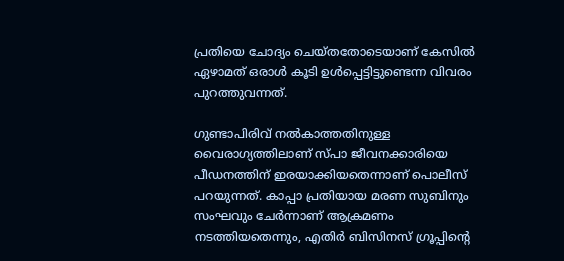പ്രതിയെ ചോദ്യം ചെയ്തതോടെയാണ് കേസില്‍ ഏഴാമത് ഒരാള്‍ കൂടി ഉള്‍പ്പെട്ടിട്ടുണ്ടെന്ന വിവരം പുറത്തുവന്നത്.

ഗുണ്ടാപിരിവ് നല്‍കാത്തതിനുള്ള വൈരാഗ്യത്തിലാണ് സ്പാ ജീവനക്കാരിയെ പീഡനത്തിന് ഇരയാക്കിയതെന്നാണ് പൊലീസ് പറയുന്നത്. കാപ്പാ പ്രതിയായ മരണ സുബിനും സംഘവും ചേര്‍ന്നാണ് ആക്രമണം നടത്തിയതെന്നും, എതിര്‍ ബിസിനസ് ഗ്രൂപ്പിന്റെ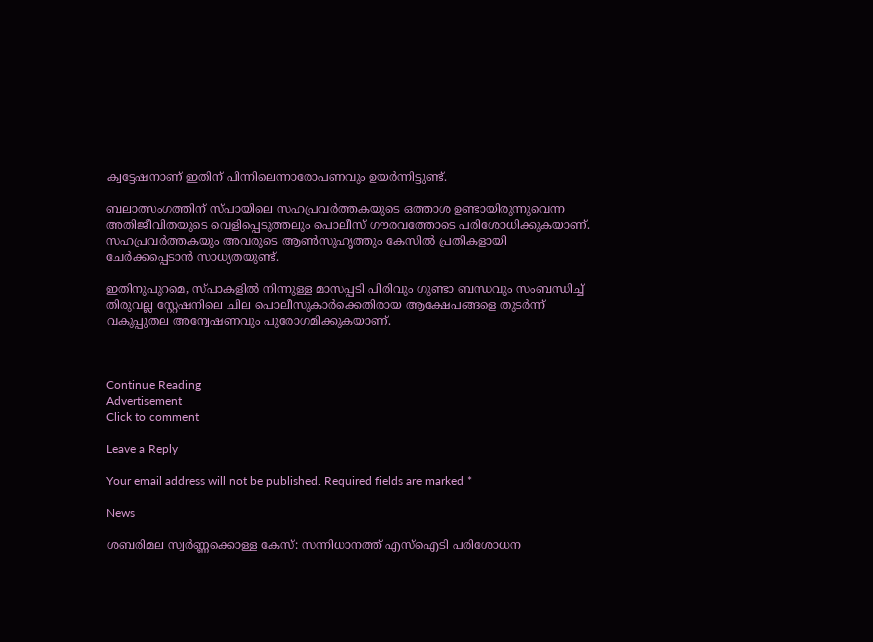ക്വട്ടേഷനാണ് ഇതിന് പിന്നിലെന്നാരോപണവും ഉയര്‍ന്നിട്ടുണ്ട്.

ബലാത്സംഗത്തിന് സ്പായിലെ സഹപ്രവര്‍ത്തകയുടെ ഒത്താശ ഉണ്ടായിരുന്നുവെന്ന അതിജീവിതയുടെ വെളിപ്പെടുത്തലും പൊലീസ് ഗൗരവത്തോടെ പരിശോധിക്കുകയാണ്. സഹപ്രവര്‍ത്തകയും അവരുടെ ആണ്‍സുഹൃത്തും കേസില്‍ പ്രതികളായി ചേര്‍ക്കപ്പെടാന്‍ സാധ്യതയുണ്ട്.

ഇതിനുപുറമെ, സ്പാകളില്‍ നിന്നുള്ള മാസപ്പടി പിരിവും ഗുണ്ടാ ബന്ധവും സംബന്ധിച്ച് തിരുവല്ല സ്റ്റേഷനിലെ ചില പൊലീസുകാര്‍ക്കെതിരായ ആക്ഷേപങ്ങളെ തുടര്‍ന്ന് വകുപ്പുതല അന്വേഷണവും പുരോഗമിക്കുകയാണ്.



Continue Reading
Advertisement
Click to comment

Leave a Reply

Your email address will not be published. Required fields are marked *

News

ശബരിമല സ്വര്‍ണ്ണക്കൊള്ള കേസ്: സന്നിധാനത്ത് എസ്‌ഐടി പരിശോധന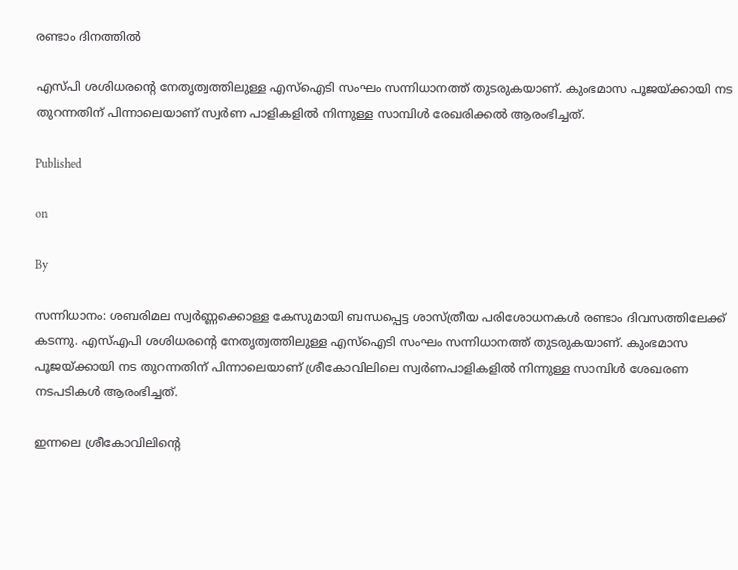രണ്ടാം ദിനത്തില്‍

എസ്പി ശശിധരന്റെ നേതൃത്വത്തിലുള്ള എസ്ഐടി സംഘം സന്നിധാനത്ത് തുടരുകയാണ്. കുംഭമാസ പൂജയ്ക്കായി നട തുറന്നതിന് പിന്നാലെയാണ് സ്വർണ പാളികളിൽ നിന്നുള്ള സാമ്പിൾ രേഖരിക്കൽ ആരംഭിച്ചത്.

Published

on

By

സന്നിധാനം: ശബരിമല സ്വർണ്ണക്കൊള്ള കേസുമായി ബന്ധപ്പെട്ട ശാസ്ത്രീയ പരിശോധനകൾ രണ്ടാം ദിവസത്തിലേക്ക് കടന്നു. എസ്എപി ശശിധരന്റെ നേതൃത്വത്തിലുള്ള എസ്ഐടി സംഘം സന്നിധാനത്ത് തുടരുകയാണ്. കുംഭമാസ പൂജയ്ക്കായി നട തുറന്നതിന് പിന്നാലെയാണ് ശ്രീകോവിലിലെ സ്വർണപാളികളിൽ നിന്നുള്ള സാമ്പിൾ ശേഖരണ നടപടികൾ ആരംഭിച്ചത്.

ഇന്നലെ ശ്രീകോവിലിന്റെ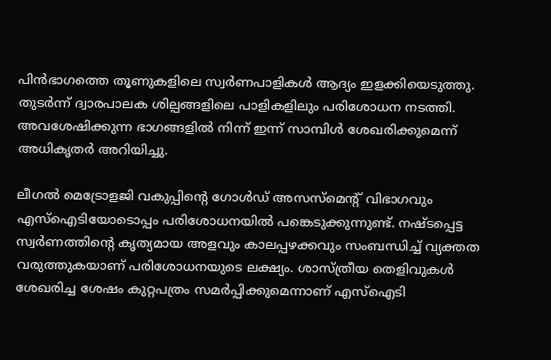പിൻഭാഗത്തെ തൂണുകളിലെ സ്വർണപാളികൾ ആദ്യം ഇളക്കിയെടുത്തു. തുടർന്ന് ദ്വാരപാലക ശില്പങ്ങളിലെ പാളികളിലും പരിശോധന നടത്തി. അവശേഷിക്കുന്ന ഭാഗങ്ങളിൽ നിന്ന് ഇന്ന് സാമ്പിൾ ശേഖരിക്കുമെന്ന് അധികൃതർ അറിയിച്ചു.

ലീഗൽ മെട്രോളജി വകുപ്പിന്റെ ഗോൾഡ് അസസ്മെന്റ് വിഭാഗവും എസ്ഐടിയോടൊപ്പം പരിശോധനയിൽ പങ്കെടുക്കുന്നുണ്ട്. നഷ്ടപ്പെട്ട സ്വർണത്തിന്റെ കൃത്യമായ അളവും കാലപ്പഴക്കവും സംബന്ധിച്ച് വ്യക്തത വരുത്തുകയാണ് പരിശോധനയുടെ ലക്ഷ്യം. ശാസ്ത്രീയ തെളിവുകൾ ശേഖരിച്ച ശേഷം കുറ്റപത്രം സമർപ്പിക്കുമെന്നാണ് എസ്ഐടി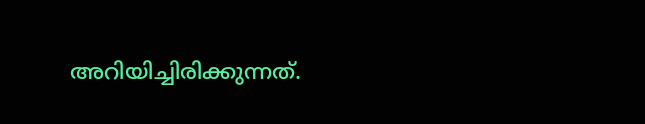അറിയിച്ചിരിക്കുന്നത്.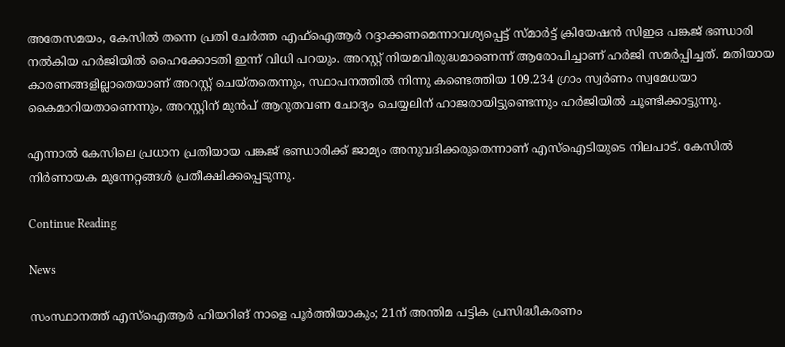അതേസമയം, കേസിൽ തന്നെ പ്രതി ചേർത്ത എഫ്ഐആർ റദ്ദാക്കണമെന്നാവശ്യപ്പെട്ട് സ്മാർട്ട് ക്രിയേഷൻ സിഇഒ പങ്കജ് ഭണ്ഡാരി നൽകിയ ഹർജിയിൽ ഹൈക്കോടതി ഇന്ന് വിധി പറയും. അറസ്റ്റ് നിയമവിരുദ്ധമാണെന്ന് ആരോപിച്ചാണ് ഹർജി സമർപ്പിച്ചത്. മതിയായ കാരണങ്ങളില്ലാതെയാണ് അറസ്റ്റ് ചെയ്തതെന്നും, സ്ഥാപനത്തിൽ നിന്നു കണ്ടെത്തിയ 109.234 ഗ്രാം സ്വർണം സ്വമേധയാ കൈമാറിയതാണെന്നും, അറസ്റ്റിന് മുൻപ് ആറുതവണ ചോദ്യം ചെയ്യലിന് ഹാജരായിട്ടുണ്ടെന്നും ഹർജിയിൽ ചൂണ്ടിക്കാട്ടുന്നു.

എന്നാൽ കേസിലെ പ്രധാന പ്രതിയായ പങ്കജ് ഭണ്ഡാരിക്ക് ജാമ്യം അനുവദിക്കരുതെന്നാണ് എസ്ഐടിയുടെ നിലപാട്. കേസിൽ നിർണായക മുന്നേറ്റങ്ങൾ പ്രതീക്ഷിക്കപ്പെടുന്നു.

Continue Reading

News

സംസ്ഥാനത്ത് എസ്‌ഐആര്‍ ഹിയറിങ് നാളെ പൂര്‍ത്തിയാകും; 21ന് അന്തിമ പട്ടിക പ്രസിദ്ധീകരണം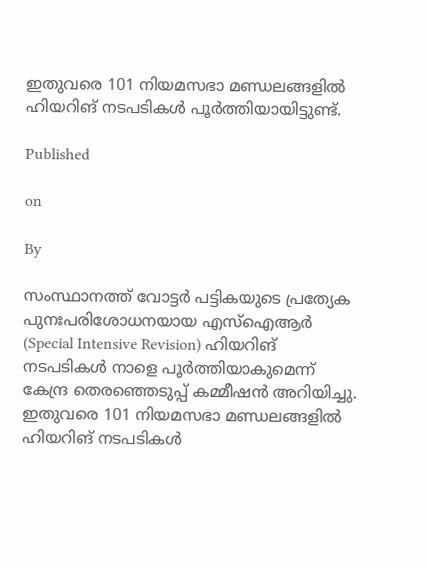ഇതുവരെ 101 നിയമസഭാ മണ്ഡലങ്ങളില്‍ ഹിയറിങ് നടപടികള്‍ പൂര്‍ത്തിയായിട്ടുണ്ട്.

Published

on

By

സംസ്ഥാനത്ത് വോട്ടര്‍ പട്ടികയുടെ പ്രത്യേക പുനഃപരിശോധനയായ എസ്‌ഐആര്‍ (Special Intensive Revision) ഹിയറിങ് നടപടികള്‍ നാളെ പൂര്‍ത്തിയാകുമെന്ന് കേന്ദ്ര തെരഞ്ഞെടുപ്പ് കമ്മീഷന്‍ അറിയിച്ചു. ഇതുവരെ 101 നിയമസഭാ മണ്ഡലങ്ങളില്‍ ഹിയറിങ് നടപടികള്‍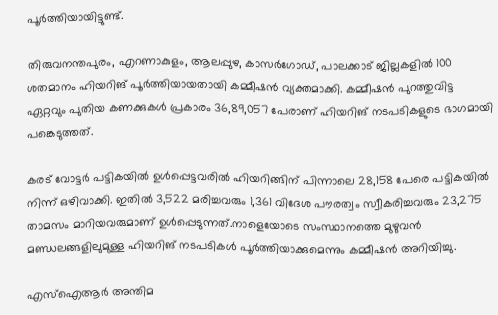പൂര്‍ത്തിയായിട്ടുണ്ട്.

തിരുവനന്തപുരം, എറണാകുളം, ആലപ്പുഴ, കാസര്‍ഗോഡ്, പാലക്കാട് ജില്ലകളില്‍ 100 ശതമാനം ഹിയറിങ് പൂര്‍ത്തിയായതായി കമ്മീഷന്‍ വ്യക്തമാക്കി. കമ്മീഷന്‍ പുറത്തുവിട്ട ഏറ്റവും പുതിയ കണക്കുകള്‍ പ്രകാരം 36,89,057 പേരാണ് ഹിയറിങ് നടപടികളുടെ ഭാഗമായി പങ്കെടുത്തത്.

കരട് വോട്ടര്‍ പട്ടികയില്‍ ഉള്‍പ്പെട്ടവരില്‍ ഹിയറിങ്ങിന് പിന്നാലെ 28,158 പേരെ പട്ടികയില്‍ നിന്ന് ഒഴിവാക്കി. ഇതില്‍ 3,522 മരിച്ചവരും 1,361 വിദേശ പൗരത്വം സ്വീകരിച്ചവരും 23,275 താമസം മാറിയവരുമാണ് ഉള്‍പ്പെടുന്നത്.നാളെയോടെ സംസ്ഥാനത്തെ മുഴുവന്‍ മണ്ഡലങ്ങളിലുമുള്ള ഹിയറിങ് നടപടികള്‍ പൂര്‍ത്തിയാക്കുമെന്നും കമ്മീഷന്‍ അറിയിച്ചു.

എസ്‌ഐആര്‍ അന്തിമ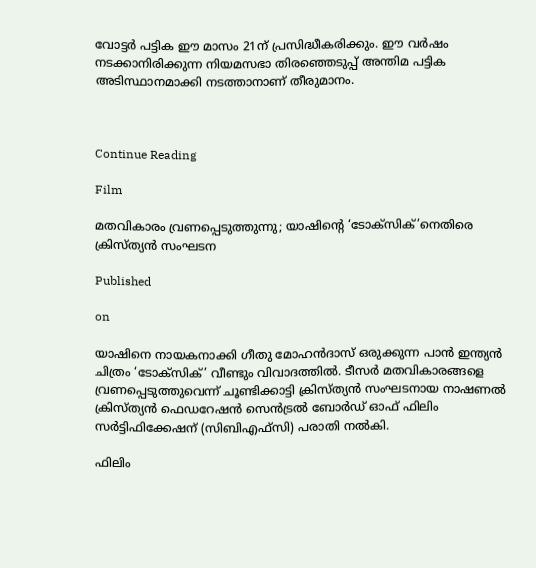വോട്ടര്‍ പട്ടിക ഈ മാസം 21ന് പ്രസിദ്ധീകരിക്കും. ഈ വര്‍ഷം നടക്കാനിരിക്കുന്ന നിയമസഭാ തിരഞ്ഞെടുപ്പ് അന്തിമ പട്ടിക അടിസ്ഥാനമാക്കി നടത്താനാണ് തീരുമാനം.



Continue Reading

Film

മതവികാരം വ്രണപ്പെടുത്തുന്നു; യാഷിന്‍റെ ‘ടോക്സിക്’നെതിരെ ക്രിസ്ത്യൻ സംഘടന

Published

on

യാഷിനെ നായകനാക്കി ഗീതു മോഹൻദാസ് ഒരുക്കുന്ന പാൻ ഇന്ത്യൻ ചിത്രം ‘ടോക്സിക്’ വീണ്ടും വിവാദത്തിൽ. ടീസര്‍ മതവികാരങ്ങളെ വ്രണപ്പെടുത്തുവെന്ന് ചൂണ്ടിക്കാട്ടി ക്രിസ്ത്യൻ സംഘടനായ നാഷണൽ ക്രിസ്ത്യൻ ഫെഡറേഷൻ സെൻട്രൽ ബോർഡ് ഓഫ് ഫിലിം സർട്ടിഫിക്കേഷന് (സിബിഎഫ്‌സി) പരാതി നൽകി.

ഫിലിം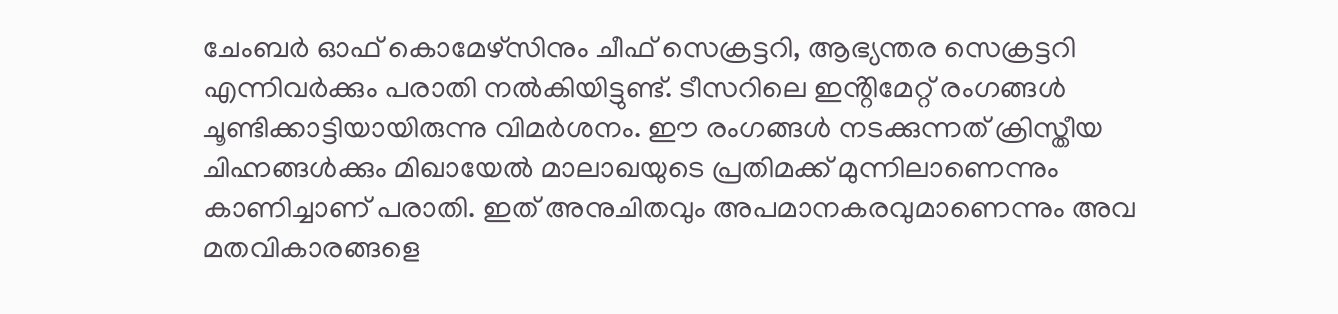ചേംബർ ഓഫ് കൊമേഴ്‌സിനും ചീഫ് സെക്രട്ടറി, ആഭ്യന്തര സെക്രട്ടറി എന്നിവര്‍ക്കും പരാതി നൽകിയിട്ടുണ്ട്. ടീസറിലെ ഇൻ്റിമേറ്റ് രംഗങ്ങൾ ചൂണ്ടിക്കാട്ടിയായിരുന്നു വിമർശനം. ഈ രംഗങ്ങൾ നടക്കുന്നത് ക്രിസ്തീയ ചിഹ്നങ്ങൾക്കും മിഖായേൽ മാലാഖയുടെ പ്രതിമക്ക് മുന്നിലാണെന്നും കാണിച്ചാണ് പരാതി. ഇത് അനുചിതവും അപമാനകരവുമാണെന്നും അവ മതവികാരങ്ങളെ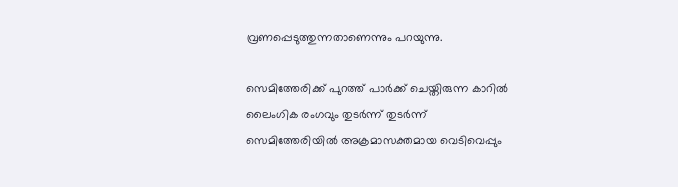വ്രണപ്പെടുത്തുന്നതാണെന്നും പറയുന്നു.

സെമിത്തേരിക്ക് പുറത്ത് പാർക്ക് ചെയ്തിരുന്ന കാറിൽ ലൈംഗിക രംഗവും തുടര്‍ന്ന് തുടർന്ന് സെമിത്തേരിയിൽ അക്രമാസക്തമായ വെടിവെപ്പും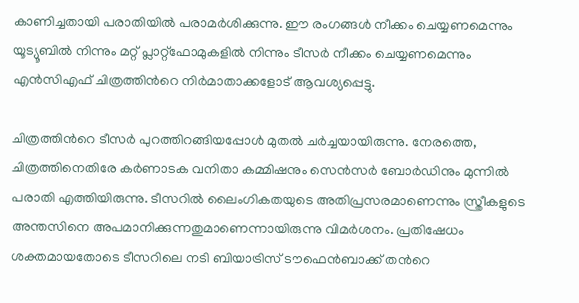കാണിച്ചതായി പരാതിയിൽ പരാമര്‍ശിക്കുന്നു. ഈ രംഗങ്ങൾ നീക്കം ചെയ്യണമെന്നും യൂട്യൂബിൽ നിന്നും മറ്റ് പ്ലാറ്റ്‌ഫോമുകളിൽ നിന്നും ടീസർ നീക്കം ചെയ്യണമെന്നും എൻ‌സി‌എഫ് ചിത്രത്തിന്‍റെ നിര്‍മാതാക്കളോട് ആവശ്യപ്പെട്ടു.

ചിത്രത്തിന്‍റെ ടീസര്‍ പുറത്തിറങ്ങിയപ്പോൾ മുതൽ ചര്‍ച്ചയായിരുന്നു. നേരത്തെ, ചിത്രത്തിനെതിരേ കർണാടക വനിതാ കമ്മിഷനും സെൻസർ ബോർഡിനും മുന്നിൽ പരാതി എത്തിയിരുന്നു. ടീസറിൽ ലൈംഗികതയുടെ അതിപ്രസരമാണെന്നും സ്ത്രീകളുടെ അന്തസിനെ അപമാനിക്കുന്നതുമാണെന്നായിരുന്നു വിമര്‍ശനം. പ്രതിഷേധം ശക്തമായതോടെ ടീസറിലെ നടി ബിയാട്രിസ് ടൗഫെൻബാക്ക് തന്‍റെ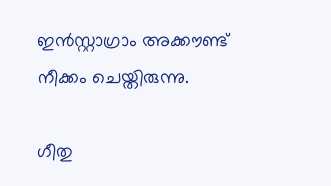ഇൻസ്റ്റാഗ്രാം അക്കൗണ്ട് നീക്കം ചെയ്തിരുന്നു.

ഗീതു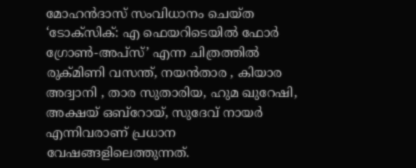മോഹൻദാസ് സംവിധാനം ചെയ്ത ‘ടോക്സിക്: എ ഫെയറിടെയിൽ ഫോർ ഗ്രോൺ-അപ്‌സ്’ എന്ന ചിത്രത്തിൽ രുക്മിണി വസന്ത്, നയൻതാര , കിയാര അദ്വാനി , താര സുതാരിയ, ഹുമ ഖുറേഷി, അക്ഷയ് ഒബ്‌റോയ്, സുദേവ് നായർ എന്നിവരാണ് പ്രധാന വേഷങ്ങളിലെത്തുന്നത്.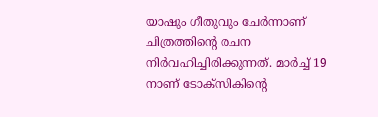യാഷും ഗീതുവും ചേർന്നാണ് ചിത്രത്തിന്റെ രചന നിർവഹിച്ചിരിക്കുന്നത്. മാർച്ച് 19 നാണ് ടോക്സികിന്‍റെ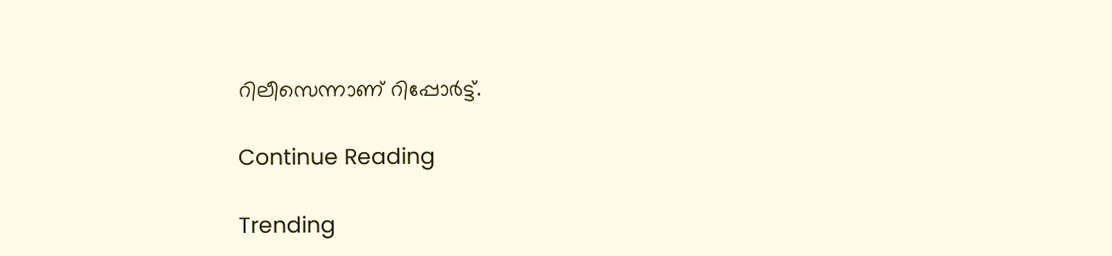റിലീസെന്നാണ് റിപ്പോര്‍ട്ട്.

Continue Reading

Trending